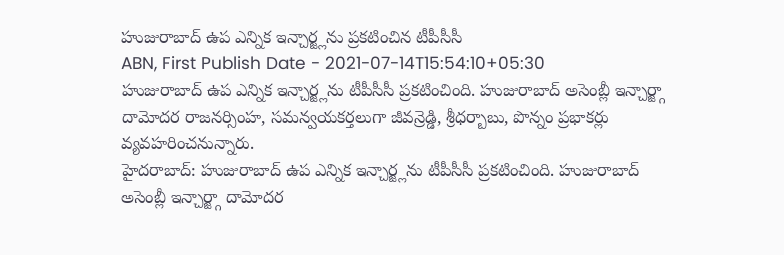హుజురాబాద్ ఉప ఎన్నిక ఇన్చార్జ్లను ప్రకటించిన టీపీసీసీ
ABN, First Publish Date - 2021-07-14T15:54:10+05:30
హుజురాబాద్ ఉప ఎన్నిక ఇన్చార్జ్లను టీపీసీసీ ప్రకటించింది. హుజురాబాద్ అసెంబ్లీ ఇన్చార్జ్గా దామోదర రాజనర్సింహ, సమన్వయకర్తలుగా జీవన్రెడ్డి, శ్రీధర్బాబు, పొన్నం ప్రభాకర్లు వ్యవహరించనున్నారు.
హైదరాబాద్: హుజురాబాద్ ఉప ఎన్నిక ఇన్చార్జ్లను టీపీసీసీ ప్రకటించింది. హుజురాబాద్ అసెంబ్లీ ఇన్చార్జ్గా దామోదర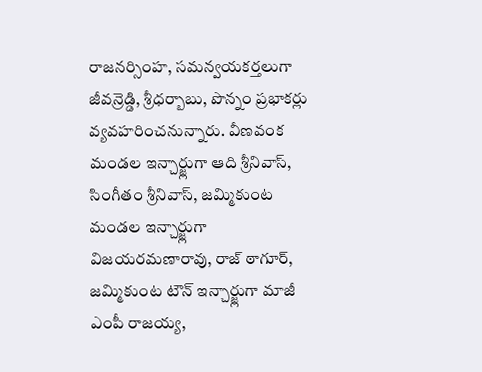రాజనర్సింహ, సమన్వయకర్తలుగా జీవన్రెడ్డి, శ్రీధర్బాబు, పొన్నం ప్రభాకర్లు వ్యవహరించనున్నారు. వీణవంక మండల ఇన్చార్జ్లుగా ఆది శ్రీనివాస్, సింగీతం శ్రీనివాస్, జమ్మికుంట మండల ఇన్చార్జ్లుగా విజయరమణారావు, రాజ్ ఠాగూర్, జమ్మికుంట టౌన్ ఇన్చార్జ్లుగా మాజీ ఎంపీ రాజయ్య,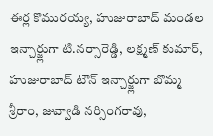ఈర్ల కొమురయ్య, హుజురాబాద్ మండల ఇన్చార్జ్లుగా టి.నర్సారెడ్డి, లక్ష్మణ్ కుమార్, హుజురాబాద్ టౌన్ ఇన్చార్జ్లుగా బొమ్మ శ్రీరాం, జువ్వాడి నర్సింగరావు,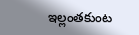ఇల్లంతకుంట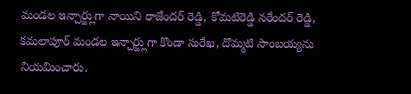మండల ఇన్చార్జ్లుగా నాయిని రాజేందర్ రెడ్డి, కోమటిరెడ్డి నరేందర్ రెడ్డి, కమలాపూర్ మండల ఇన్చార్జ్లుగా కొండా సురేఖ, దొమ్మటి సాంబయ్యను నియమించారు.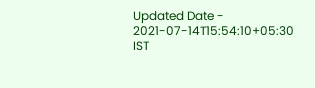Updated Date - 2021-07-14T15:54:10+05:30 IST